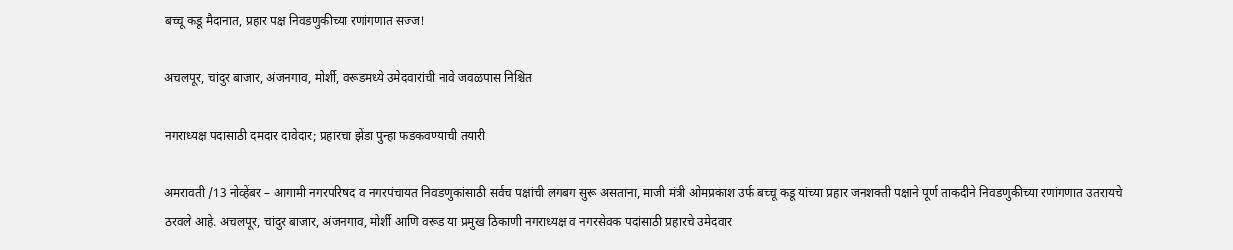बच्चू कडू मैदानात, प्रहार पक्ष निवडणुकीच्या रणांगणात सज्ज!

अचलपूर, चांदुर बाजार, अंजनगाव, मोर्शी, वरूडमध्ये उमेदवारांची नावे जवळपास निश्चित

नगराध्यक्ष पदासाठी दमदार दावेदार; प्रहारचा झेंडा पुन्हा फडकवण्याची तयारी

अमरावती /13 नोव्हेंबर – आगामी नगरपरिषद व नगरपंचायत निवडणुकांसाठी सर्वच पक्षांची लगबग सुरू असताना, माजी मंत्री ओमप्रकाश उर्फ बच्चू कडू यांच्या प्रहार जनशक्ती पक्षाने पूर्ण ताकदीने निवडणुकीच्या रणांगणात उतरायचे ठरवले आहे. अचलपूर, चांदुर बाजार, अंजनगाव, मोर्शी आणि वरूड या प्रमुख ठिकाणी नगराध्यक्ष व नगरसेवक पदांसाठी प्रहारचे उमेदवार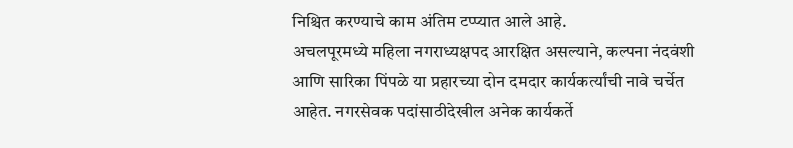निश्चित करण्याचे काम अंतिम टप्प्यात आले आहे.
अचलपूरमध्ये महिला नगराध्यक्षपद आरक्षित असल्याने, कल्पना नंदवंशी आणि सारिका पिंपळे या प्रहारच्या दोन दमदार कार्यकर्त्यांची नावे चर्चेत आहेत. नगरसेवक पदांसाठीदेखील अनेक कार्यकर्ते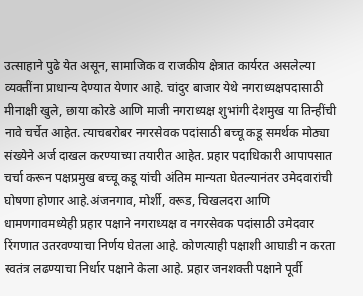उत्साहाने पुढे येत असून, सामाजिक व राजकीय क्षेत्रात कार्यरत असलेल्या व्यक्तींना प्राधान्य देण्यात येणार आहे. चांदुर बाजार येथे नगराध्यक्षपदासाठी मीनाक्षी खुले, छाया कोरडे आणि माजी नगराध्यक्ष शुभांगी देशमुख या तिन्हींची नावे चर्चेत आहेत. त्याचबरोबर नगरसेवक पदांसाठी बच्चू कडू समर्थक मोठ्या संख्येने अर्ज दाखल करण्याच्या तयारीत आहेत. प्रहार पदाधिकारी आपापसात चर्चा करून पक्षप्रमुख बच्चू कडू यांची अंतिम मान्यता घेतल्यानंतर उमेदवारांची घोषणा होणार आहे.अंजनगाव, मोर्शी, वरूड, चिखलदरा आणि धामणगावमध्येही प्रहार पक्षाने नगराध्यक्ष व नगरसेवक पदांसाठी उमेदवार रिंगणात उतरवण्याचा निर्णय घेतला आहे. कोणत्याही पक्षाशी आघाडी न करता स्वतंत्र लढण्याचा निर्धार पक्षाने केला आहे. प्रहार जनशक्ती पक्षाने पूर्वी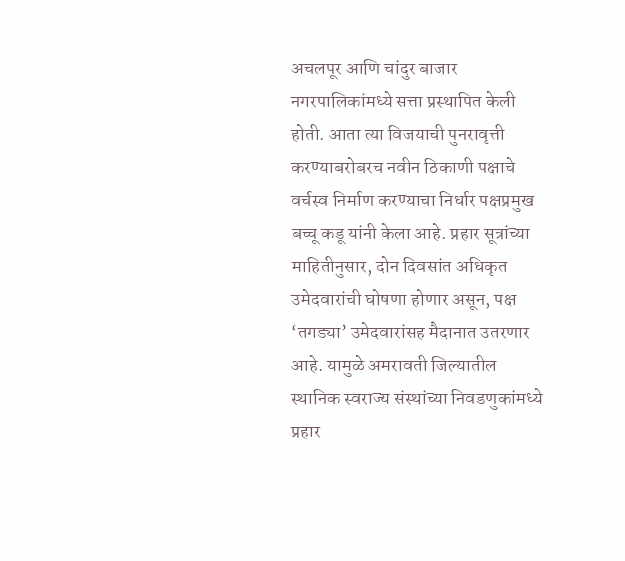अचलपूर आणि चांदुर बाजार नगरपालिकांमध्ये सत्ता प्रस्थापित केली होती. आता त्या विजयाची पुनरावृत्ती करण्याबरोबरच नवीन ठिकाणी पक्षाचे वर्चस्व निर्माण करण्याचा निर्धार पक्षप्रमुख बच्चू कडू यांनी केला आहे. प्रहार सूत्रांच्या माहितीनुसार, दोन दिवसांत अधिकृत उमेदवारांची घोषणा होणार असून, पक्ष ‘तगड्या’ उमेदवारांसह मैदानात उतरणार आहे. यामुळे अमरावती जिल्यातील स्थानिक स्वराज्य संस्थांच्या निवडणुकांमध्ये प्रहार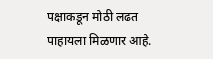पक्षाकडून मोठी लढत पाहायला मिळणार आहे.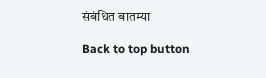संबंधित बातम्या

Back to top button